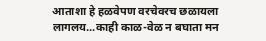आताशा हे हळवेपण वरचेवरच छळायला लागलय...काही काळ-वेळ न बघाता मन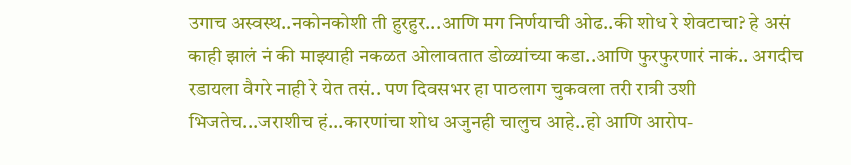उगाच अस्वस्थ..नकोनकोशी ती हुरहुर...आणि मग निर्णयाची ओढ..की शोध रे शेवटाचा? हे असं काही झालं नं की माझ्याही नकळत ओलावतात डोळ्यांच्या कडा..आणि फुरफुरणारं नाकं.. अगदीच रडायला वैगरे नाही रे येत तसं.. पण दिवसभर हा पाठलाग चुकवला तरी रात्री उशी भिजतेच...जराशीच हं...कारणांचा शोध अजुनही चालुच आहे..हो आणि आरोप-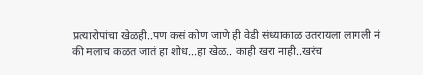प्रत्यारोपांचा खेळही..पण कसं कोण जाणे ही वेडी संध्याकाळ उतरायला लागली नं की मलाच कळत जातं हा शोध...हा खेळ.. काही खरा नाही..खरंच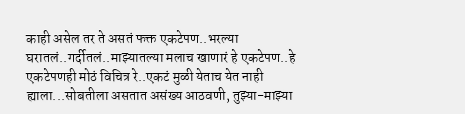काही असेल तर ते असतं फक्त एकटेपण..भरल्या घरातलं..गर्दीतलं..माझ्यातल्या मलाच खाणारं हे एकटेपण..हे एकटेपणही मोठं विचित्र रे..एकटं मुळी येताच येत नाही ह्याला...सोबतीला असतात असंख्य आठवणी, तुझ्या-माझ्या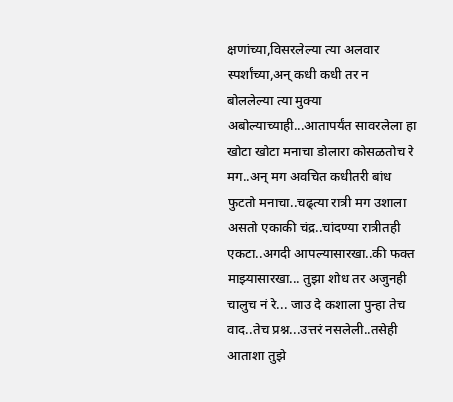क्षणांच्या,विसरलेल्या त्या अलवार स्पर्शांच्या,अन् कधी कधी तर न बोललेल्या त्या मुक्या अबोल्याच्याही...आतापर्यंत सावरलेला हा खोटा खोटा मनाचा डोलारा कोसळतोच रे मग..अन् मग अवचित कधीतरी बांध फुटतो मनाचा..चढ्त्या रात्री मग उशाला असतो एकाकी चंद्र..चांदण्या रात्रीतही एकटा..अगदी आपल्यासारखा..की फक्त माझ्यासारखा... तुझा शोध तर अजुनही चालुच नं रे... जाउ दे कशाला पुन्हा तेच वाद..तेच प्रश्न...उत्तरं नसलेली..तसेही आताशा तुझे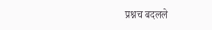प्रश्नच बदलले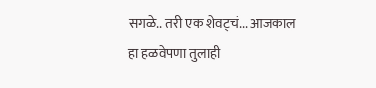सगळे.. तरी एक शेवट्चं... आजकाल हा हळवेपणा तुलाही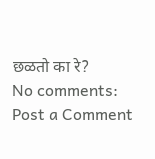छळतो का रे?
No comments:
Post a Comment